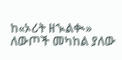ከ«ኦሪት ዘኊልቊ» ለውጦች መካከል ያለው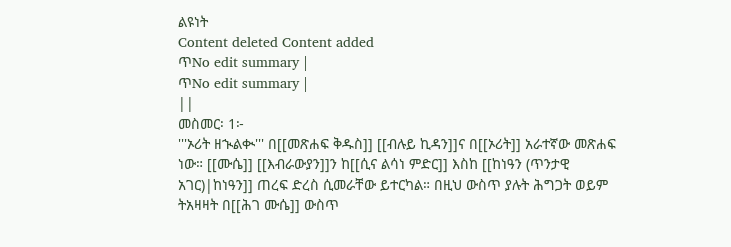ልዩነት
Content deleted Content added
ጥNo edit summary |
ጥNo edit summary |
||
መስመር፡ 1፦
'''ኦሪት ዘኊልቊ''' በ[[መጽሐፍ ቅዱስ]] [[ብሉይ ኪዳን]]ና በ[[ኦሪት]] አራተኛው መጽሐፍ ነው። [[ሙሴ]] [[እብራውያን]]ን ከ[[ሲና ልሳነ ምድር]] እስከ [[ከነዓን (ጥንታዊ አገር)|ከነዓን]] ጠረፍ ድረስ ሲመራቸው ይተርካል። በዚህ ውስጥ ያሉት ሕግጋት ወይም ትአዛዛት በ[[ሕገ ሙሴ]] ውስጥ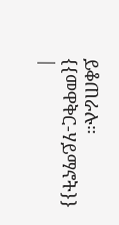ይቆጠራሉ።
{{መዋቅር-ሃይማኖት}}
|